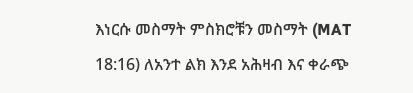እነርሱ መስማት ምስክሮቹን መስማት (MAT 18:16) ለአንተ ልክ እንደ አሕዛብ እና ቀራጭ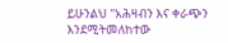ይሁንልህ "አሕዛብን እና ቀራጭን እንደሚትመለከተው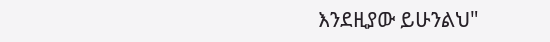እንደዚያው ይሁንልህ"